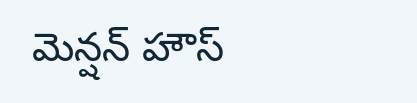మెన్షన్ హౌస్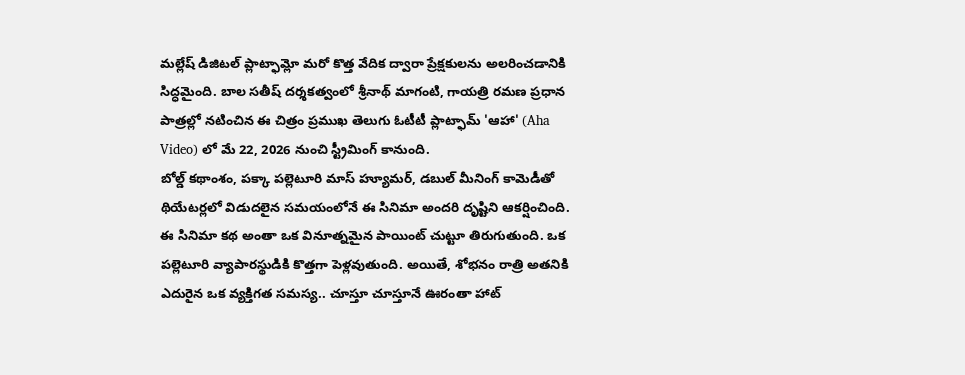మల్లేష్ డిజిటల్ ప్లాట్ఫామ్లో మరో కొత్త వేదిక ద్వారా ప్రేక్షకులను అలరించడానికి సిద్ధమైంది. బాల సతీష్ దర్శకత్వంలో శ్రీనాథ్ మాగంటి, గాయత్రి రమణ ప్రధాన పాత్రల్లో నటించిన ఈ చిత్రం ప్రముఖ తెలుగు ఓటీటీ ప్లాట్ఫామ్ 'ఆహా' (Aha Video) లో మే 22, 2026 నుంచి స్ట్రీమింగ్ కానుంది.
బోల్డ్ కథాంశం, పక్కా పల్లెటూరి మాస్ హ్యూమర్, డబుల్ మీనింగ్ కామెడీతో థియేటర్లలో విడుదలైన సమయంలోనే ఈ సినిమా అందరి దృష్టిని ఆకర్షించింది.
ఈ సినిమా కథ అంతా ఒక వినూత్నమైన పాయింట్ చుట్టూ తిరుగుతుంది. ఒక పల్లెటూరి వ్యాపారస్థుడికి కొత్తగా పెళ్లవుతుంది. అయితే, శోభనం రాత్రి అతనికి ఎదురైన ఒక వ్యక్తిగత సమస్య.. చూస్తూ చూస్తూనే ఊరంతా హాట్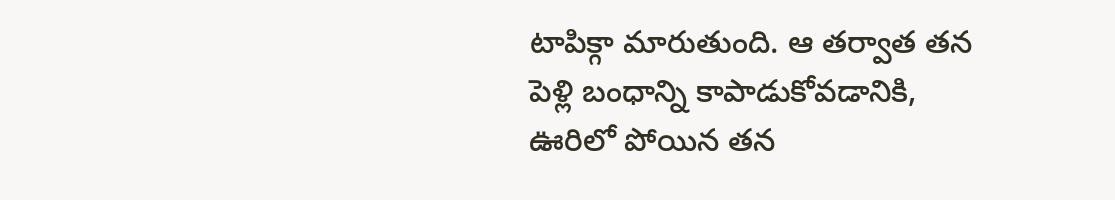టాపిక్గా మారుతుంది. ఆ తర్వాత తన పెళ్లి బంధాన్ని కాపాడుకోవడానికి, ఊరిలో పోయిన తన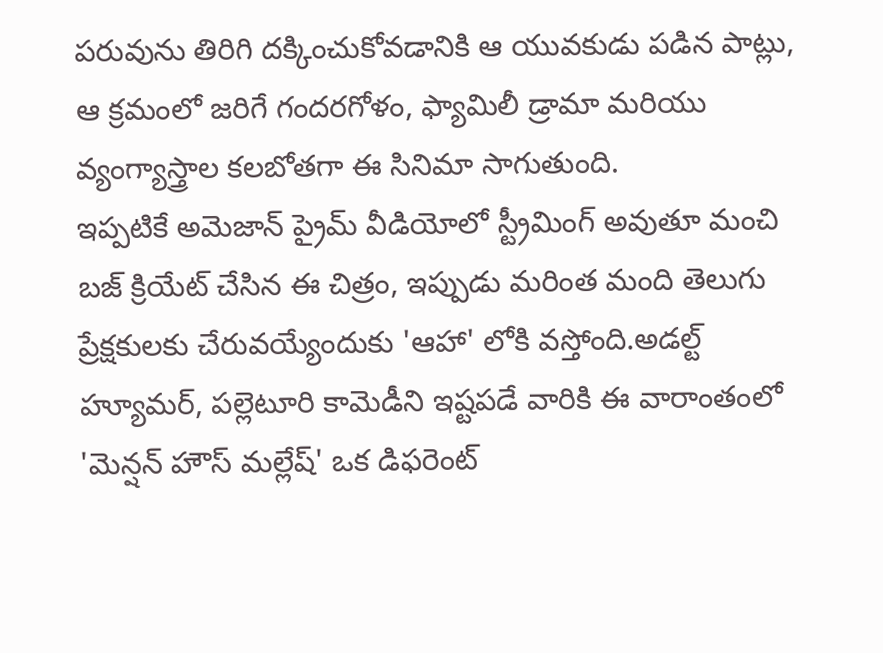పరువును తిరిగి దక్కించుకోవడానికి ఆ యువకుడు పడిన పాట్లు, ఆ క్రమంలో జరిగే గందరగోళం, ఫ్యామిలీ డ్రామా మరియు వ్యంగ్యాస్త్రాల కలబోతగా ఈ సినిమా సాగుతుంది.
ఇప్పటికే అమెజాన్ ప్రైమ్ వీడియోలో స్ట్రీమింగ్ అవుతూ మంచి బజ్ క్రియేట్ చేసిన ఈ చిత్రం, ఇప్పుడు మరింత మంది తెలుగు ప్రేక్షకులకు చేరువయ్యేందుకు 'ఆహా' లోకి వస్తోంది.అడల్ట్ హ్యూమర్, పల్లెటూరి కామెడీని ఇష్టపడే వారికి ఈ వారాంతంలో 'మెన్షన్ హౌస్ మల్లేష్' ఒక డిఫరెంట్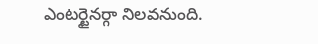ఎంటర్టైనర్గా నిలవనుంది.